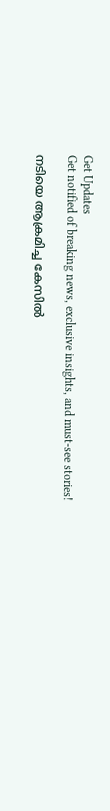Get Updates
Get notified of breaking news, exclusive insights, and must-see stories!

നടിയെ ആക്രമിച്ച കേസില്‍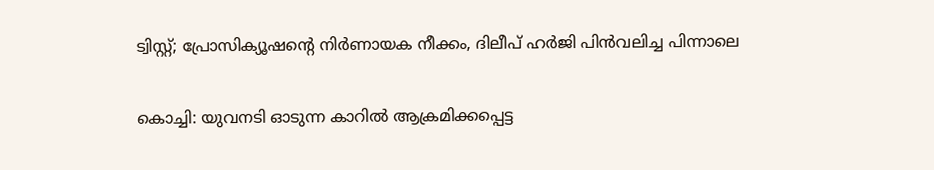ട്വിസ്റ്റ്; പ്രോസിക്യൂഷന്റെ നിര്‍ണായക നീക്കം, ദിലീപ് ഹര്‍ജി പിന്‍വലിച്ച പിന്നാലെ

കൊച്ചി: യുവനടി ഓടുന്ന കാറില്‍ ആക്രമിക്കപ്പെട്ട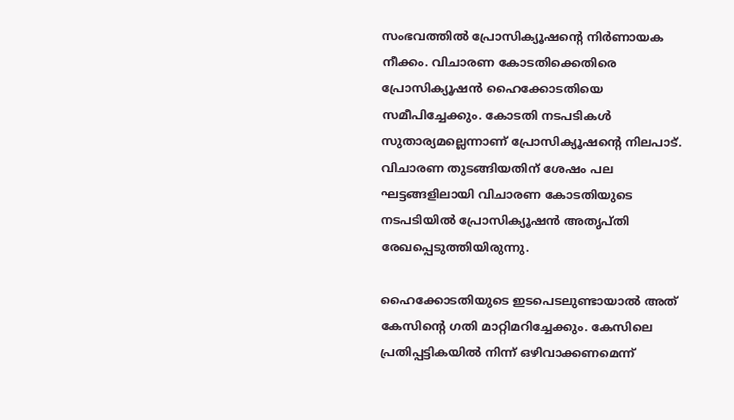സംഭവത്തില്‍ പ്രോസിക്യൂഷന്റെ നിര്‍ണായക നീക്കം. വിചാരണ കോടതിക്കെതിരെ പ്രോസിക്യൂഷന്‍ ഹൈക്കോടതിയെ സമീപിച്ചേക്കും. കോടതി നടപടികള്‍ സുതാര്യമല്ലെന്നാണ് പ്രോസിക്യൂഷന്റെ നിലപാട്. വിചാരണ തുടങ്ങിയതിന് ശേഷം പല ഘട്ടങ്ങളിലായി വിചാരണ കോടതിയുടെ നടപടിയില്‍ പ്രോസിക്യൂഷന്‍ അതൃപ്തി രേഖപ്പെടുത്തിയിരുന്നു.

ഹൈക്കോടതിയുടെ ഇടപെടലുണ്ടായാല്‍ അത് കേസിന്റെ ഗതി മാറ്റിമറിച്ചേക്കും. കേസിലെ പ്രതിപ്പട്ടികയില്‍ നിന്ന് ഒഴിവാക്കണമെന്ന്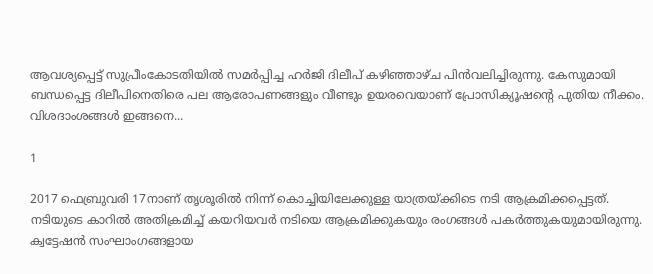ആവശ്യപ്പെട്ട് സുപ്രീംകോടതിയില്‍ സമര്‍പ്പിച്ച ഹര്‍ജി ദിലീപ് കഴിഞ്ഞാഴ്ച പിന്‍വലിച്ചിരുന്നു. കേസുമായി ബന്ധപ്പെട്ട ദിലീപിനെതിരെ പല ആരോപണങ്ങളും വീണ്ടും ഉയരവെയാണ് പ്രോസിക്യൂഷന്റെ പുതിയ നീക്കം. വിശദാംശങ്ങള്‍ ഇങ്ങനെ...

1

2017 ഫെബ്രുവരി 17നാണ് തൃശൂരില്‍ നിന്ന് കൊച്ചിയിലേക്കുള്ള യാത്രയ്ക്കിടെ നടി ആക്രമിക്കപ്പെട്ടത്. നടിയുടെ കാറില്‍ അതിക്രമിച്ച് കയറിയവര്‍ നടിയെ ആക്രമിക്കുകയും രംഗങ്ങള്‍ പകര്‍ത്തുകയുമായിരുന്നു. ക്വട്ടേഷന്‍ സംഘാംഗങ്ങളായ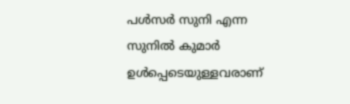പള്‍സര്‍ സുനി എന്ന സുനില്‍ കുമാര്‍ ഉള്‍പ്പെടെയുള്ളവരാണ്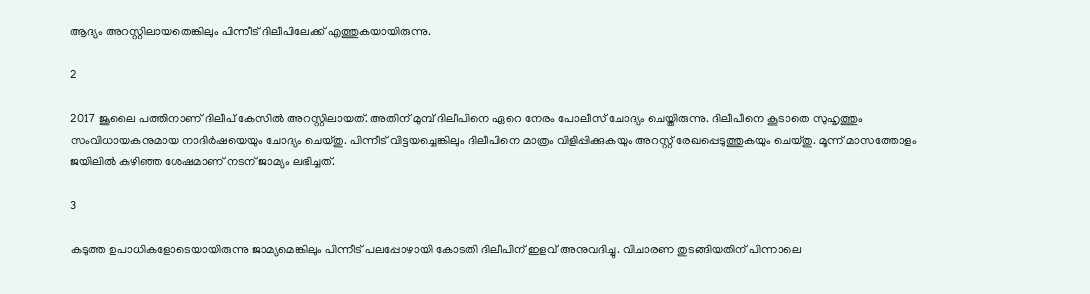ആദ്യം അറസ്റ്റിലായതെങ്കിലും പിന്നീട് ദിലീപിലേക്ക് എത്തുകയായിരുന്നു.

2

2017 ജൂലൈ പത്തിനാണ് ദിലീപ് കേസില്‍ അറസ്റ്റിലായത്. അതിന് മുമ്പ് ദിലീപിനെ ഏറെ നേരം പോലീസ് ചോദ്യം ചെയ്തിരുന്നു. ദിലീപീനെ കൂടാതെ സുഹൃത്തും സംവിധായകനുമായ നാദിര്‍ഷയെയും ചോദ്യം ചെയ്തു. പിന്നീട് വിട്ടയച്ചെങ്കിലും ദിലീപിനെ മാത്രം വിളിപ്പിക്കുകയും അറസ്റ്റ് രേഖപ്പെടുത്തുകയും ചെയ്തു. മൂന്ന് മാസത്തോളം ജയിലില്‍ കഴിഞ്ഞ ശേഷമാണ് നടന് ജാമ്യം ലഭിച്ചത്.

3

കടുത്ത ഉപാധികളോടെയായിരുന്നു ജാമ്യമെങ്കിലും പിന്നീട് പലപ്പോഴായി കോടതി ദിലീപിന് ഇളവ് അനുവദിച്ചു. വിചാരണ തുടങ്ങിയതിന് പിന്നാലെ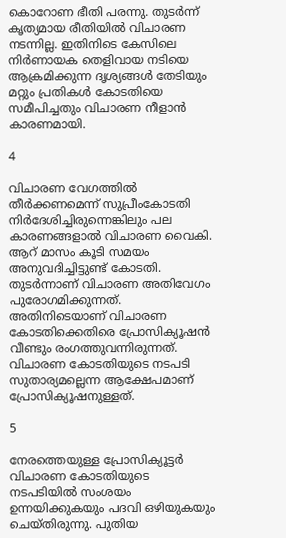കൊറോണ ഭീതി പരന്നു. തുടര്‍ന്ന് കൃത്യമായ രീതിയില്‍ വിചാരണ നടന്നില്ല. ഇതിനിടെ കേസിലെ നിര്‍ണായക തെളിവായ നടിയെ ആക്രമിക്കുന്ന ദൃശ്യങ്ങള്‍ തേടിയും മറ്റും പ്രതികള്‍ കോടതിയെ സമീപിച്ചതും വിചാരണ നീളാന്‍ കാരണമായി.

4

വിചാരണ വേഗത്തില്‍ തീര്‍ക്കണമെന്ന് സുപ്രീംകോടതി നിര്‍ദേശിച്ചിരുന്നെങ്കിലും പല കാരണങ്ങളാല്‍ വിചാരണ വൈകി. ആറ് മാസം കൂടി സമയം അനുവദിച്ചിട്ടുണ്ട് കോടതി. തുടര്‍ന്നാണ് വിചാരണ അതിവേഗം പുരോഗമിക്കുന്നത്. അതിനിടെയാണ് വിചാരണ കോടതിക്കെതിരെ പ്രോസിക്യൂഷന്‍ വീണ്ടും രംഗത്തുവന്നിരുന്നത്. വിചാരണ കോടതിയുടെ നടപടി സുതാര്യമല്ലെന്ന ആക്ഷേപമാണ് പ്രോസിക്യൂഷനുള്ളത്.

5

നേരത്തെയുള്ള പ്രോസിക്യൂട്ടര്‍ വിചാരണ കോടതിയുടെ നടപടിയില്‍ സംശയം ഉന്നയിക്കുകയും പദവി ഒഴിയുകയും ചെയ്തിരുന്നു. പുതിയ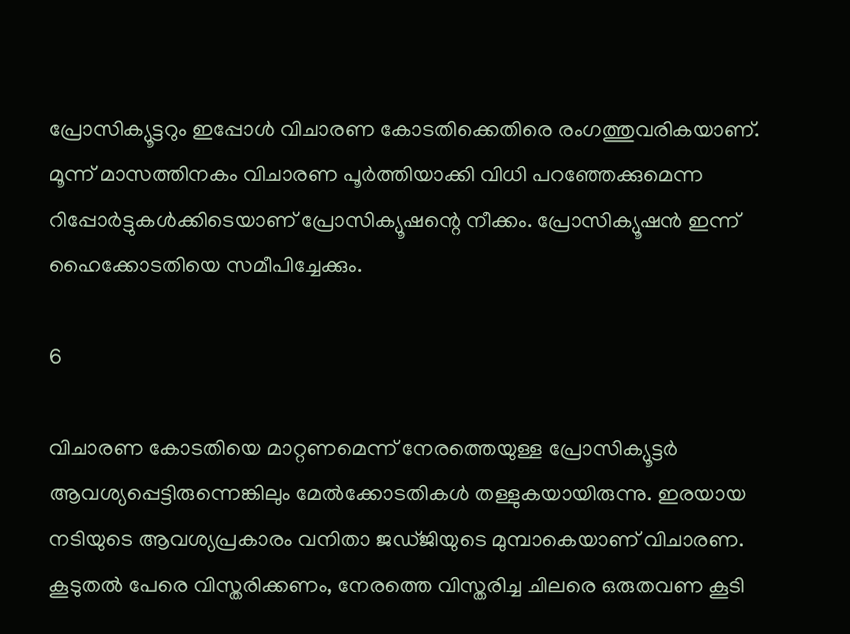പ്രോസിക്യൂട്ടറും ഇപ്പോള്‍ വിചാരണ കോടതിക്കെതിരെ രംഗത്തുവരികയാണ്. മൂന്ന് മാസത്തിനകം വിചാരണ പൂര്‍ത്തിയാക്കി വിധി പറഞ്ഞേക്കുമെന്ന റിപ്പോര്‍ട്ടുകള്‍ക്കിടെയാണ് പ്രോസിക്യൂഷന്റെ നീക്കം. പ്രോസിക്യൂഷന്‍ ഇന്ന് ഹൈക്കോടതിയെ സമീപിച്ചേക്കും.

6

വിചാരണ കോടതിയെ മാറ്റണമെന്ന് നേരത്തെയുള്ള പ്രോസിക്യൂട്ടര്‍ ആവശ്യപ്പെട്ടിരുന്നെങ്കിലും മേല്‍ക്കോടതികള്‍ തള്ളുകയായിരുന്നു. ഇരയായ നടിയുടെ ആവശ്യപ്രകാരം വനിതാ ജഡ്ജിയുടെ മുമ്പാകെയാണ് വിചാരണ. കൂടുതല്‍ പേരെ വിസ്തരിക്കണം, നേരത്തെ വിസ്തരിച്ച ചിലരെ ഒരുതവണ കൂടി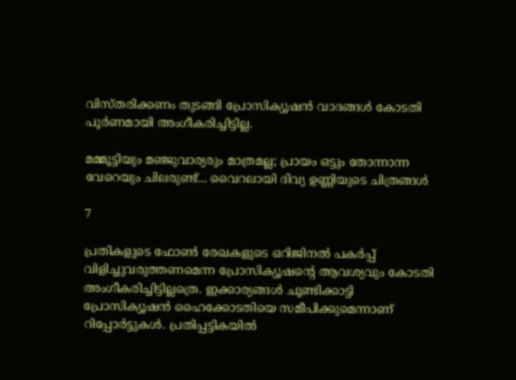വിസ്തരിക്കണം തുടങ്ങി പ്രോസിക്യൂഷന്‍ വാദങ്ങള്‍ കോടതി പൂര്‍ണമായി അംഗീകരിച്ചിട്ടില്ല.

മമ്മൂട്ടിയും മഞ്ജുവാര്യരും മാത്രമല്ല; പ്രായം ഒട്ടും തോന്നാന്ന വേറെയും ചിലരുണ്ട്... വൈറലായി ദിവ്യ ഉണ്ണിയുടെ ചിത്രങ്ങള്‍

7

പ്രതികളുടെ ഫോണ്‍ രേഖകളുടെ ഒറിജിനല്‍ പകര്‍പ്പ് വിളിച്ചുവരുത്തണമെന്ന പ്രോസിക്യൂഷന്റെ ആവശ്യവും കോടതി അംഗീകരിച്ചിട്ടില്ലത്രെ. ഇക്കാര്യങ്ങള്‍ ചൂണ്ടിക്കാട്ടി പ്രോസിക്യൂഷന്‍ ഹൈക്കോടതിയെ സമീപിക്കുമെന്നാണ് റിപ്പോര്‍ട്ടുകള്‍. പ്രതിപ്പട്ടികയില്‍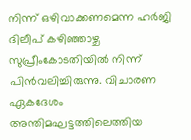നിന്ന് ഒഴിവാക്കണമെന്ന ഹര്‍ജി ദിലീപ് കഴിഞ്ഞാഴ്ച സുപ്രീംകോടതിയില്‍ നിന്ന് പിന്‍വലിച്ചിരുന്നു. വിചാരണ ഏകദേശം അന്തിമഘട്ടത്തിലെത്തിയ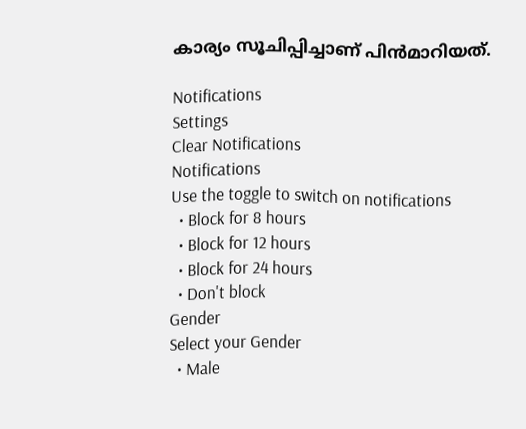കാര്യം സൂചിപ്പിച്ചാണ് പിന്‍മാറിയത്.

Notifications
Settings
Clear Notifications
Notifications
Use the toggle to switch on notifications
  • Block for 8 hours
  • Block for 12 hours
  • Block for 24 hours
  • Don't block
Gender
Select your Gender
  • Male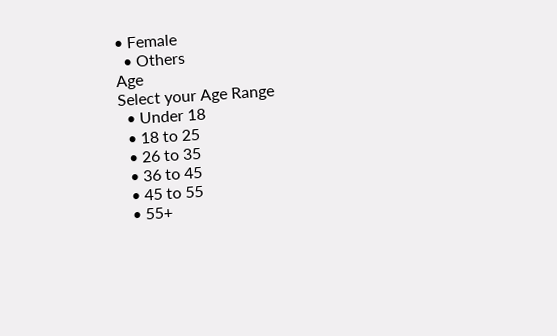• Female
  • Others
Age
Select your Age Range
  • Under 18
  • 18 to 25
  • 26 to 35
  • 36 to 45
  • 45 to 55
  • 55+